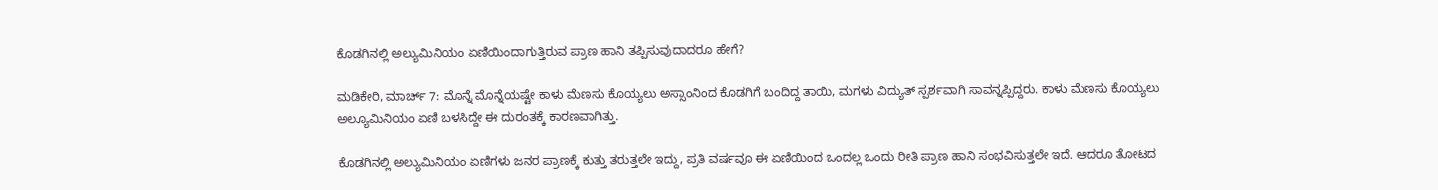ಕೊಡಗಿನಲ್ಲಿ ಅಲ್ಯುಮಿನಿಯಂ ಏಣಿಯಿಂದಾಗುತ್ತಿರುವ ಪ್ರಾಣ ಹಾನಿ ತಪ್ಪಿಸುವುದಾದರೂ ಹೇಗೆ?

ಮಡಿಕೇರಿ, ಮಾರ್ಚ್ 7: ಮೊನ್ನೆ ಮೊನ್ನೆಯಷ್ಟೇ ಕಾಳು ಮೆಣಸು ಕೊಯ್ಯಲು ಅಸ್ಸಾಂನಿಂದ ಕೊಡಗಿಗೆ ಬಂದಿದ್ದ ತಾಯಿ, ಮಗಳು ವಿದ್ಯುತ್ ಸ್ಪರ್ಶವಾಗಿ ಸಾವನ್ನಪ್ಪಿದ್ದರು. ಕಾಳು ಮೆಣಸು ಕೊಯ್ಯಲು ಅಲ್ಯೂಮಿನಿಯಂ ಏಣಿ ಬಳಸಿದ್ದೇ ಈ ದುರಂತಕ್ಕೆ ಕಾರಣವಾಗಿತ್ತು.

ಕೊಡಗಿನಲ್ಲಿ ಅಲ್ಯುಮಿನಿಯಂ ಏಣಿಗಳು ಜನರ ಪ್ರಾಣಕ್ಕೆ ಕುತ್ತು ತರುತ್ತಲೇ ಇದ್ದು, ಪ್ರತಿ ವರ್ಷವೂ ಈ ಏಣಿಯಿಂದ ಒಂದಲ್ಲ ಒಂದು ರೀತಿ ಪ್ರಾಣ ಹಾನಿ ಸಂಭವಿಸುತ್ತಲೇ ಇದೆ. ಆದರೂ ತೋಟದ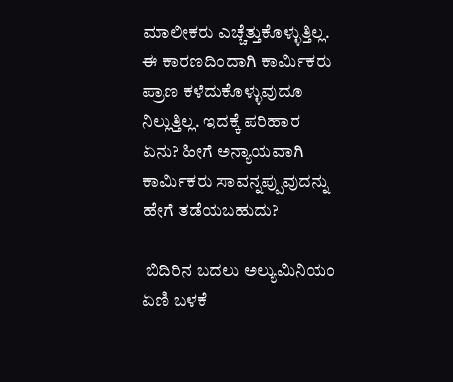ಮಾಲೀಕರು ಎಚ್ಚೆತ್ತುಕೊಳ್ಳುತ್ತಿಲ್ಲ. ಈ ಕಾರಣದಿಂದಾಗಿ ಕಾರ್ಮಿಕರು ಪ್ರಾಣ ಕಳೆದುಕೊಳ್ಳುವುದೂ ನಿಲ್ಲುತ್ತಿಲ್ಲ. ಇದಕ್ಕೆ ಪರಿಹಾರ ಏನು? ಹೀಗೆ ಅನ್ಯಾಯವಾಗಿ ಕಾರ್ಮಿಕರು ಸಾವನ್ನಪ್ಪುವುದನ್ನು ಹೇಗೆ ತಡೆಯಬಹುದು?

 ಬಿದಿರಿನ ಬದಲು ಅಲ್ಯುಮಿನಿಯಂ ಏಣಿ ಬಳಕೆ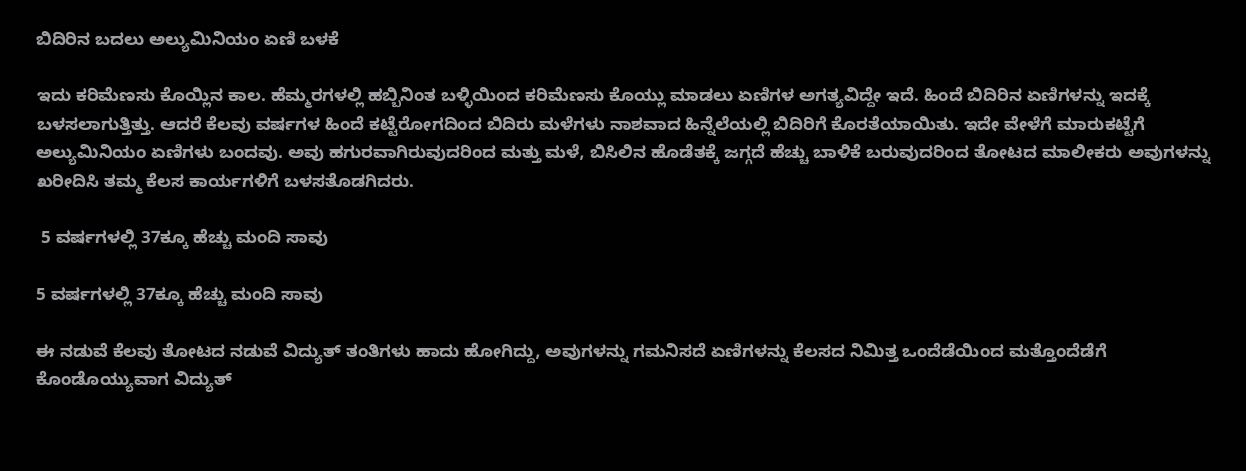ಬಿದಿರಿನ ಬದಲು ಅಲ್ಯುಮಿನಿಯಂ ಏಣಿ ಬಳಕೆ

ಇದು ಕರಿಮೆಣಸು ಕೊಯ್ಲಿನ ಕಾಲ. ಹೆಮ್ಮರಗಳಲ್ಲಿ ಹಬ್ಬಿನಿಂತ ಬಳ್ಳಿಯಿಂದ ಕರಿಮೆಣಸು ಕೊಯ್ಲು ಮಾಡಲು ಏಣಿಗಳ ಅಗತ್ಯವಿದ್ದೇ ಇದೆ. ಹಿಂದೆ ಬಿದಿರಿನ ಏಣಿಗಳನ್ನು ಇದಕ್ಕೆ ಬಳಸಲಾಗುತ್ತಿತ್ತು. ಆದರೆ ಕೆಲವು ವರ್ಷಗಳ ಹಿಂದೆ ಕಟ್ಟೆರೋಗದಿಂದ ಬಿದಿರು ಮಳೆಗಳು ನಾಶವಾದ ಹಿನ್ನೆಲೆಯಲ್ಲಿ ಬಿದಿರಿಗೆ ಕೊರತೆಯಾಯಿತು. ಇದೇ ವೇಳೆಗೆ ಮಾರುಕಟ್ಟೆಗೆ ಅಲ್ಯುಮಿನಿಯಂ ಏಣಿಗಳು ಬಂದವು. ಅವು ಹಗುರವಾಗಿರುವುದರಿಂದ ಮತ್ತು ಮಳೆ, ಬಿಸಿಲಿನ ಹೊಡೆತಕ್ಕೆ ಜಗ್ಗದೆ ಹೆಚ್ಚು ಬಾಳಿಕೆ ಬರುವುದರಿಂದ ತೋಟದ ಮಾಲೀಕರು ಅವುಗಳನ್ನು ಖರೀದಿಸಿ ತಮ್ಮ ಕೆಲಸ ಕಾರ್ಯಗಳಿಗೆ ಬಳಸತೊಡಗಿದರು.

 5 ವರ್ಷಗಳಲ್ಲಿ 37ಕ್ಕೂ ಹೆಚ್ಚು ಮಂದಿ ಸಾವು

5 ವರ್ಷಗಳಲ್ಲಿ 37ಕ್ಕೂ ಹೆಚ್ಚು ಮಂದಿ ಸಾವು

ಈ ನಡುವೆ ಕೆಲವು ತೋಟದ ನಡುವೆ ವಿದ್ಯುತ್ ತಂತಿಗಳು ಹಾದು ಹೋಗಿದ್ದು, ಅವುಗಳನ್ನು ಗಮನಿಸದೆ ಏಣಿಗಳನ್ನು ಕೆಲಸದ ನಿಮಿತ್ತ ಒಂದೆಡೆಯಿಂದ ಮತ್ತೊಂದೆಡೆಗೆ ಕೊಂಡೊಯ್ಯುವಾಗ ವಿದ್ಯುತ್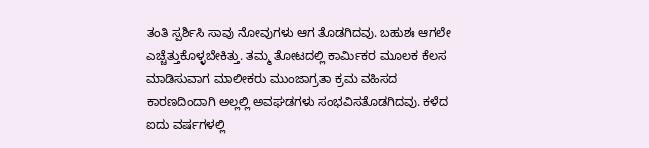ತಂತಿ ಸ್ಪರ್ಶಿಸಿ ಸಾವು ನೋವುಗಳು ಆಗ ತೊಡಗಿದವು. ಬಹುಶಃ ಆಗಲೇ ಎಚ್ಚೆತ್ತುಕೊಳ್ಳಬೇಕಿತ್ತು. ತಮ್ಮ ತೋಟದಲ್ಲಿ ಕಾರ್ಮಿಕರ ಮೂಲಕ ಕೆಲಸ ಮಾಡಿಸುವಾಗ ಮಾಲೀಕರು ಮುಂಜಾಗ್ರತಾ ಕ್ರಮ ವಹಿಸದ ಕಾರಣದಿಂದಾಗಿ ಅಲ್ಲಲ್ಲಿ ಅವಘಡಗಳು ಸಂಭವಿಸತೊಡಗಿದವು. ಕಳೆದ ಐದು ವರ್ಷಗಳಲ್ಲಿ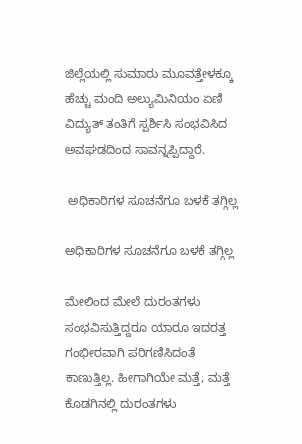ಜಿಲ್ಲೆಯಲ್ಲಿ ಸುಮಾರು ಮೂವತ್ತೇಳಕ್ಕೂ ಹೆಚ್ಚು ಮಂದಿ ಅಲ್ಯುಮಿನಿಯಂ ಏಣಿ ವಿದ್ಯುತ್ ತಂತಿಗೆ ಸ್ಪರ್ಶಿಸಿ ಸಂಭವಿಸಿದ ಅವಘಡದಿಂದ ಸಾವನ್ನಪ್ಪಿದ್ದಾರೆ.

 ಅಧಿಕಾರಿಗಳ ಸೂಚನೆಗೂ ಬಳಕೆ ತಗ್ಗಿಲ್ಲ

ಅಧಿಕಾರಿಗಳ ಸೂಚನೆಗೂ ಬಳಕೆ ತಗ್ಗಿಲ್ಲ

ಮೇಲಿಂದ ಮೇಲೆ ದುರಂತಗಳು ಸಂಭವಿಸುತ್ತಿದ್ದರೂ ಯಾರೂ ಇದರತ್ತ ಗಂಭೀರವಾಗಿ ಪರಿಗಣಿಸಿದಂತೆ ಕಾಣುತ್ತಿಲ್ಲ. ಹೀಗಾಗಿಯೇ ಮತ್ತೆ, ಮತ್ತೆ ಕೊಡಗಿನಲ್ಲಿ ದುರಂತಗಳು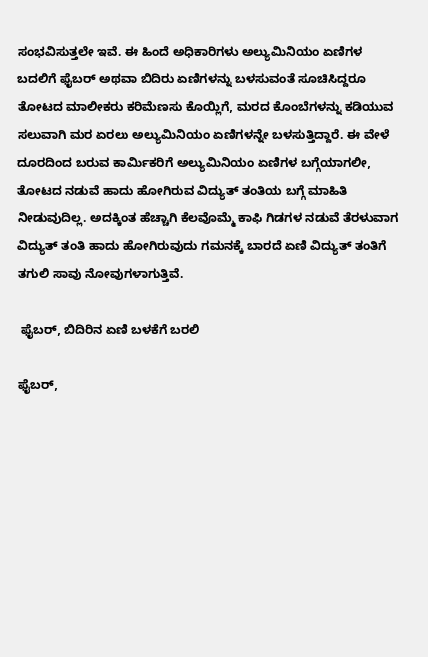ಸಂಭವಿಸುತ್ತಲೇ ಇವೆ. ಈ ಹಿಂದೆ ಅಧಿಕಾರಿಗಳು ಅಲ್ಯುಮಿನಿಯಂ ಏಣಿಗಳ ಬದಲಿಗೆ ಫೈಬರ್ ಅಥವಾ ಬಿದಿರು ಏಣಿಗಳನ್ನು ಬಳಸುವಂತೆ ಸೂಚಿಸಿದ್ದರೂ ತೋಟದ ಮಾಲೀಕರು ಕರಿಮೆಣಸು ಕೊಯ್ಲಿಗೆ, ಮರದ ಕೊಂಬೆಗಳನ್ನು ಕಡಿಯುವ ಸಲುವಾಗಿ ಮರ ಏರಲು ಅಲ್ಯುಮಿನಿಯಂ ಏಣಿಗಳನ್ನೇ ಬಳಸುತ್ತಿದ್ದಾರೆ. ಈ ವೇಳೆ ದೂರದಿಂದ ಬರುವ ಕಾರ್ಮಿಕರಿಗೆ ಅಲ್ಯುಮಿನಿಯಂ ಏಣಿಗಳ ಬಗ್ಗೆಯಾಗಲೀ, ತೋಟದ ನಡುವೆ ಹಾದು ಹೋಗಿರುವ ವಿದ್ಯುತ್ ತಂತಿಯ ಬಗ್ಗೆ ಮಾಹಿತಿ ನೀಡುವುದಿಲ್ಲ. ಅದಕ್ಕಿಂತ ಹೆಚ್ಚಾಗಿ ಕೆಲವೊಮ್ಮೆ ಕಾಫಿ ಗಿಡಗಳ ನಡುವೆ ತೆರಳುವಾಗ ವಿದ್ಯುತ್ ತಂತಿ ಹಾದು ಹೋಗಿರುವುದು ಗಮನಕ್ಕೆ ಬಾರದೆ ಏಣಿ ವಿದ್ಯುತ್ ತಂತಿಗೆ ತಗುಲಿ ಸಾವು ನೋವುಗಳಾಗುತ್ತಿವೆ.

 ಫೈಬರ್, ಬಿದಿರಿನ ಏಣಿ ಬಳಕೆಗೆ ಬರಲಿ

ಫೈಬರ್,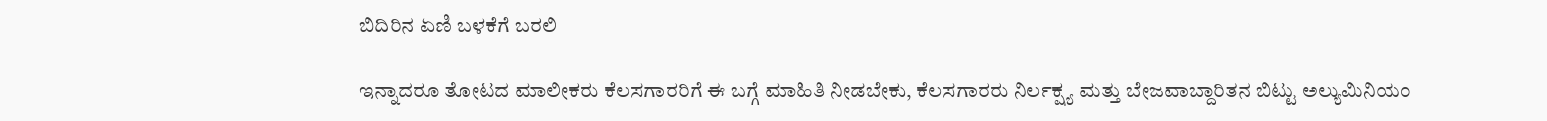ಬಿದಿರಿನ ಏಣಿ ಬಳಕೆಗೆ ಬರಲಿ

ಇನ್ನಾದರೂ ತೋಟದ ಮಾಲೀಕರು ಕೆಲಸಗಾರರಿಗೆ ಈ ಬಗ್ಗೆ ಮಾಹಿತಿ ನೀಡಬೇಕು, ಕೆಲಸಗಾರರು ನಿರ್ಲಕ್ಷ್ಯ ಮತ್ತು ಬೇಜವಾಬ್ದಾರಿತನ ಬಿಟ್ಟು ಅಲ್ಯುಮಿನಿಯಂ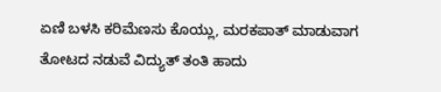ಏಣಿ ಬಳಸಿ ಕರಿಮೆಣಸು ಕೊಯ್ಲು, ಮರಕಪಾತ್ ಮಾಡುವಾಗ ತೋಟದ ನಡುವೆ ವಿದ್ಯುತ್ ತಂತಿ ಹಾದು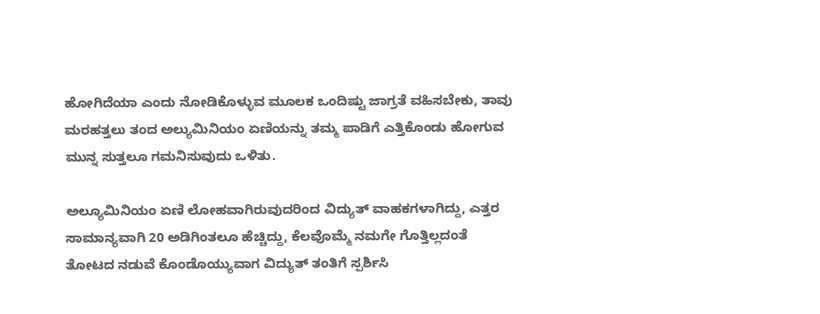ಹೋಗಿದೆಯಾ ಎಂದು ನೋಡಿಕೊಳ್ಳುವ ಮೂಲಕ ಒಂದಿಷ್ಟು ಜಾಗ್ರತೆ ವಹಿಸಬೇಕು, ತಾವು ಮರಹತ್ತಲು ತಂದ ಅಲ್ಯುಮಿನಿಯಂ ಏಣಿಯನ್ನು ತಮ್ಮ ಪಾಡಿಗೆ ಎತ್ತಿಕೊಂಡು ಹೋಗುವ ಮುನ್ನ ಸುತ್ತಲೂ ಗಮನಿಸುವುದು ಒಳಿತು.

ಅಲ್ಯೂಮಿನಿಯಂ ಏಣಿ ಲೋಹವಾಗಿರುವುದರಿಂದ ವಿದ್ಯುತ್ ವಾಹಕಗಳಾಗಿದ್ದು, ಎತ್ತರ ಸಾಮಾನ್ಯವಾಗಿ 20 ಅಡಿಗಿಂತಲೂ ಹೆಚ್ಚಿದ್ದು, ಕೆಲವೊಮ್ಮೆ ನಮಗೇ ಗೊತ್ತಿಲ್ಲದಂತೆ ತೋಟದ ನಡುವೆ ಕೊಂಡೊಯ್ಯುವಾಗ ವಿದ್ಯುತ್ ತಂತಿಗೆ ಸ್ಪರ್ಶಿಸಿ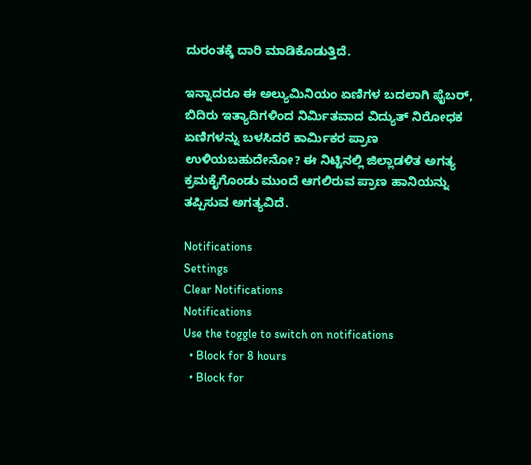ದುರಂತಕ್ಕೆ ದಾರಿ ಮಾಡಿಕೊಡುತ್ತಿದೆ.

ಇನ್ನಾದರೂ ಈ ಅಲ್ಯುಮಿನಿಯಂ ಏಣಿಗಳ ಬದಲಾಗಿ ಫೈಬರ್, ಬಿದಿರು ಇತ್ಯಾದಿಗಳಿಂದ ನಿರ್ಮಿತವಾದ ವಿದ್ಯುತ್ ನಿರೋಧಕ ಏಣಿಗಳನ್ನು ಬಳಸಿದರೆ ಕಾರ್ಮಿಕರ ಪ್ರಾಣ ಉಳಿಯಬಹುದೇನೋ? ಈ ನಿಟ್ಟಿನಲ್ಲಿ ಜಿಲ್ಲಾಡಳಿತ ಅಗತ್ಯ ಕ್ರಮಕೈಗೊಂಡು ಮುಂದೆ ಆಗಲಿರುವ ಪ್ರಾಣ ಹಾನಿಯನ್ನು ತಪ್ಪಿಸುವ ಅಗತ್ಯವಿದೆ.

Notifications
Settings
Clear Notifications
Notifications
Use the toggle to switch on notifications
  • Block for 8 hours
  • Block for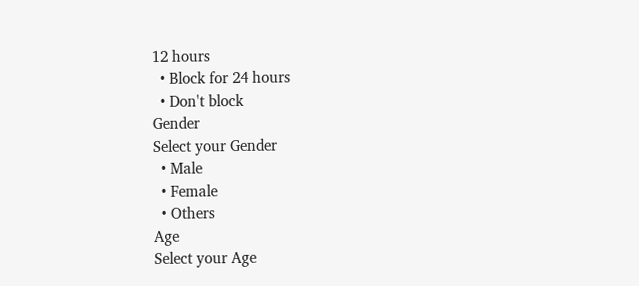12 hours
  • Block for 24 hours
  • Don't block
Gender
Select your Gender
  • Male
  • Female
  • Others
Age
Select your Age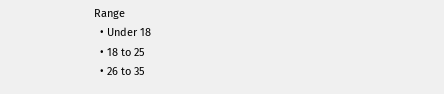Range
  • Under 18
  • 18 to 25
  • 26 to 35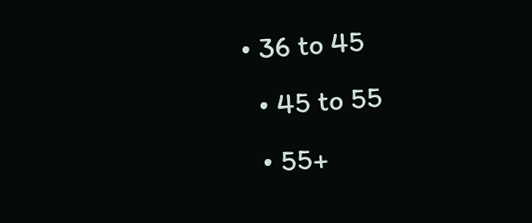• 36 to 45
  • 45 to 55
  • 55+